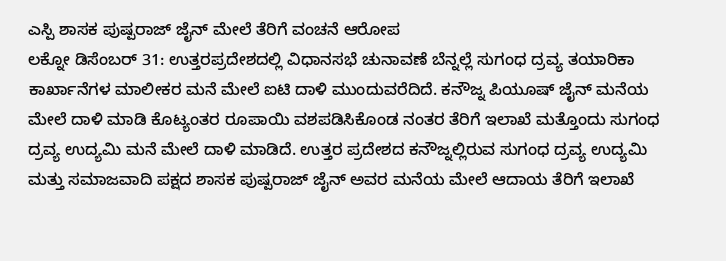ಎಸ್ಪಿ ಶಾಸಕ ಪುಷ್ಪರಾಜ್ ಜೈನ್ ಮೇಲೆ ತೆರಿಗೆ ವಂಚನೆ ಆರೋಪ
ಲಕ್ನೋ ಡಿಸೆಂಬರ್ 31: ಉತ್ತರಪ್ರದೇಶದಲ್ಲಿ ವಿಧಾನಸಭೆ ಚುನಾವಣೆ ಬೆನ್ನಲ್ಲೆ ಸುಗಂಧ ದ್ರವ್ಯ ತಯಾರಿಕಾ ಕಾರ್ಖಾನೆಗಳ ಮಾಲೀಕರ ಮನೆ ಮೇಲೆ ಐಟಿ ದಾಳಿ ಮುಂದುವರೆದಿದೆ. ಕನೌಜ್ನ ಪಿಯೂಷ್ ಜೈನ್ ಮನೆಯ ಮೇಲೆ ದಾಳಿ ಮಾಡಿ ಕೊಟ್ಯಂತರ ರೂಪಾಯಿ ವಶಪಡಿಸಿಕೊಂಡ ನಂತರ ತೆರಿಗೆ ಇಲಾಖೆ ಮತ್ತೊಂದು ಸುಗಂಧ ದ್ರವ್ಯ ಉದ್ಯಮಿ ಮನೆ ಮೇಲೆ ದಾಳಿ ಮಾಡಿದೆ. ಉತ್ತರ ಪ್ರದೇಶದ ಕನೌಜ್ನಲ್ಲಿರುವ ಸುಗಂಧ ದ್ರವ್ಯ ಉದ್ಯಮಿ ಮತ್ತು ಸಮಾಜವಾದಿ ಪಕ್ಷದ ಶಾಸಕ ಪುಷ್ಪರಾಜ್ ಜೈನ್ ಅವರ ಮನೆಯ ಮೇಲೆ ಆದಾಯ ತೆರಿಗೆ ಇಲಾಖೆ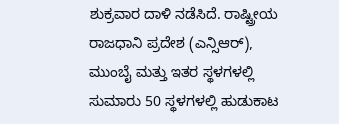ಶುಕ್ರವಾರ ದಾಳಿ ನಡೆಸಿದೆ. ರಾಷ್ಟ್ರೀಯ ರಾಜಧಾನಿ ಪ್ರದೇಶ (ಎನ್ಸಿಆರ್), ಮುಂಬೈ ಮತ್ತು ಇತರ ಸ್ಥಳಗಳಲ್ಲಿ ಸುಮಾರು 50 ಸ್ಥಳಗಳಲ್ಲಿ ಹುಡುಕಾಟ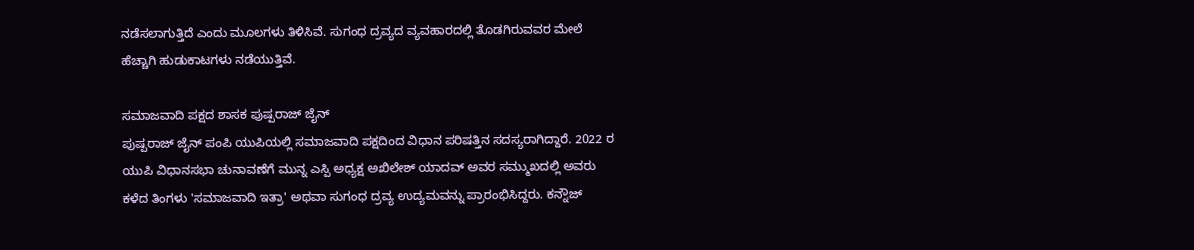ನಡೆಸಲಾಗುತ್ತಿದೆ ಎಂದು ಮೂಲಗಳು ತಿಳಿಸಿವೆ. ಸುಗಂಧ ದ್ರವ್ಯದ ವ್ಯವಹಾರದಲ್ಲಿ ತೊಡಗಿರುವವರ ಮೇಲೆ ಹೆಚ್ಚಾಗಿ ಹುಡುಕಾಟಗಳು ನಡೆಯುತ್ತಿವೆ.

ಸಮಾಜವಾದಿ ಪಕ್ಷದ ಶಾಸಕ ಪುಷ್ಪರಾಜ್ ಜೈನ್
ಪುಷ್ಪರಾಜ್ ಜೈನ್ ಪಂಪಿ ಯುಪಿಯಲ್ಲಿ ಸಮಾಜವಾದಿ ಪಕ್ಷದಿಂದ ವಿಧಾನ ಪರಿಷತ್ತಿನ ಸದಸ್ಯರಾಗಿದ್ದಾರೆ. 2022 ರ ಯುಪಿ ವಿಧಾನಸಭಾ ಚುನಾವಣೆಗೆ ಮುನ್ನ ಎಸ್ಪಿ ಅಧ್ಯಕ್ಷ ಅಖಿಲೇಶ್ ಯಾದವ್ ಅವರ ಸಮ್ಮುಖದಲ್ಲಿ ಅವರು ಕಳೆದ ತಿಂಗಳು 'ಸಮಾಜವಾದಿ ಇತ್ರಾ' ಅಥವಾ ಸುಗಂಧ ದ್ರವ್ಯ ಉದ್ಯಮವನ್ನು ಪ್ರಾರಂಭಿಸಿದ್ದರು. ಕನ್ನೌಜ್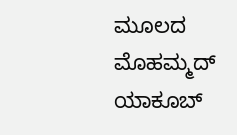ಮೂಲದ ಮೊಹಮ್ಮದ್ ಯಾಕೂಬ್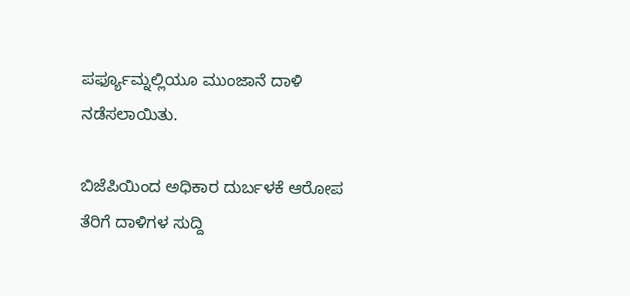ಪರ್ಫ್ಯೂಮ್ನಲ್ಲಿಯೂ ಮುಂಜಾನೆ ದಾಳಿ ನಡೆಸಲಾಯಿತು.

ಬಿಜೆಪಿಯಿಂದ ಅಧಿಕಾರ ದುರ್ಬಳಕೆ ಆರೋಪ
ತೆರಿಗೆ ದಾಳಿಗಳ ಸುದ್ದಿ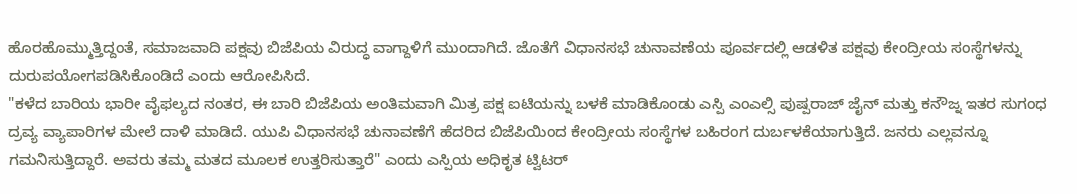ಹೊರಹೊಮ್ಮುತ್ತಿದ್ದಂತೆ, ಸಮಾಜವಾದಿ ಪಕ್ಷವು ಬಿಜೆಪಿಯ ವಿರುದ್ಧ ವಾಗ್ದಾಳಿಗೆ ಮುಂದಾಗಿದೆ. ಜೊತೆಗೆ ವಿಧಾನಸಭೆ ಚುನಾವಣೆಯ ಪೂರ್ವದಲ್ಲಿ ಆಡಳಿತ ಪಕ್ಷವು ಕೇಂದ್ರೀಯ ಸಂಸ್ಥೆಗಳನ್ನು ದುರುಪಯೋಗಪಡಿಸಿಕೊಂಡಿದೆ ಎಂದು ಆರೋಪಿಸಿದೆ.
"ಕಳೆದ ಬಾರಿಯ ಭಾರೀ ವೈಫಲ್ಯದ ನಂತರ, ಈ ಬಾರಿ ಬಿಜೆಪಿಯ ಅಂತಿಮವಾಗಿ ಮಿತ್ರ ಪಕ್ಷ ಐಟಿಯನ್ನು ಬಳಕೆ ಮಾಡಿಕೊಂಡು ಎಸ್ಪಿ ಎಂಎಲ್ಸಿ ಪುಷ್ಪರಾಜ್ ಜೈನ್ ಮತ್ತು ಕನೌಜ್ನ ಇತರ ಸುಗಂಧ ದ್ರವ್ಯ ವ್ಯಾಪಾರಿಗಳ ಮೇಲೆ ದಾಳಿ ಮಾಡಿದೆ. ಯುಪಿ ವಿಧಾನಸಭೆ ಚುನಾವಣೆಗೆ ಹೆದರಿದ ಬಿಜೆಪಿಯಿಂದ ಕೇಂದ್ರೀಯ ಸಂಸ್ಥೆಗಳ ಬಹಿರಂಗ ದುರ್ಬಳಕೆಯಾಗುತ್ತಿದೆ. ಜನರು ಎಲ್ಲವನ್ನೂ ಗಮನಿಸುತ್ತಿದ್ದಾರೆ. ಅವರು ತಮ್ಮ ಮತದ ಮೂಲಕ ಉತ್ತರಿಸುತ್ತಾರೆ" ಎಂದು ಎಸ್ಪಿಯ ಅಧಿಕೃತ ಟ್ವಿಟರ್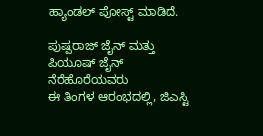ಹ್ಯಾಂಡಲ್ ಪೋಸ್ಟ್ ಮಾಡಿದೆ.

ಪುಷ್ಪರಾಜ್ ಜೈನ್ ಮತ್ತು ಪಿಯೂಷ್ ಜೈನ್ ನೆರೆಹೊರೆಯವರು
ಈ ತಿಂಗಳ ಆರಂಭದಲ್ಲಿ, ಜಿಎಸ್ಟಿ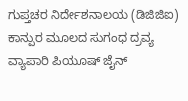ಗುಪ್ತಚರ ನಿರ್ದೇಶನಾಲಯ (ಡಿಜಿಜಿಐ) ಕಾನ್ಪುರ ಮೂಲದ ಸುಗಂಧ ದ್ರವ್ಯ ವ್ಯಾಪಾರಿ ಪಿಯೂಷ್ ಜೈನ್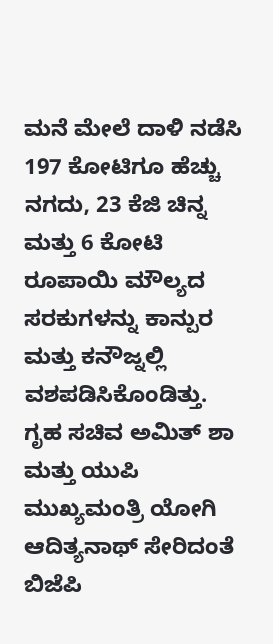ಮನೆ ಮೇಲೆ ದಾಳಿ ನಡೆಸಿ 197 ಕೋಟಿಗೂ ಹೆಚ್ಚು ನಗದು, 23 ಕೆಜಿ ಚಿನ್ನ ಮತ್ತು 6 ಕೋಟಿ ರೂಪಾಯಿ ಮೌಲ್ಯದ ಸರಕುಗಳನ್ನು ಕಾನ್ಪುರ ಮತ್ತು ಕನೌಜ್ನಲ್ಲಿ ವಶಪಡಿಸಿಕೊಂಡಿತ್ತು.
ಗೃಹ ಸಚಿವ ಅಮಿತ್ ಶಾ ಮತ್ತು ಯುಪಿ ಮುಖ್ಯಮಂತ್ರಿ ಯೋಗಿ ಆದಿತ್ಯನಾಥ್ ಸೇರಿದಂತೆ ಬಿಜೆಪಿ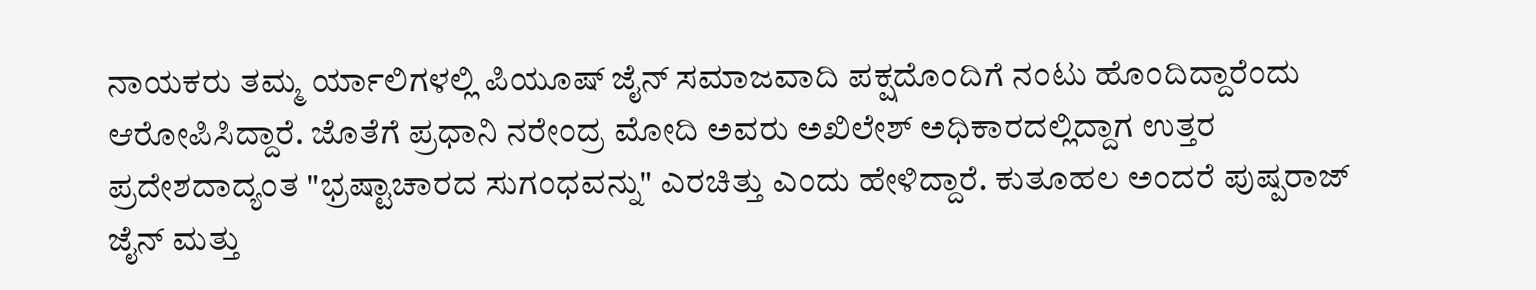ನಾಯಕರು ತಮ್ಮ ರ್ಯಾಲಿಗಳಲ್ಲಿ ಪಿಯೂಷ್ ಜೈನ್ ಸಮಾಜವಾದಿ ಪಕ್ಷದೊಂದಿಗೆ ನಂಟು ಹೊಂದಿದ್ದಾರೆಂದು ಆರೋಪಿಸಿದ್ದಾರೆ. ಜೊತೆಗೆ ಪ್ರಧಾನಿ ನರೇಂದ್ರ ಮೋದಿ ಅವರು ಅಖಿಲೇಶ್ ಅಧಿಕಾರದಲ್ಲಿದ್ದಾಗ ಉತ್ತರ ಪ್ರದೇಶದಾದ್ಯಂತ "ಭ್ರಷ್ಟಾಚಾರದ ಸುಗಂಧವನ್ನು" ಎರಚಿತ್ತು ಎಂದು ಹೇಳಿದ್ದಾರೆ. ಕುತೂಹಲ ಅಂದರೆ ಪುಷ್ಪರಾಜ್ ಜೈನ್ ಮತ್ತು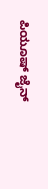ಪಿಯೂಷ್ ಜೈನ್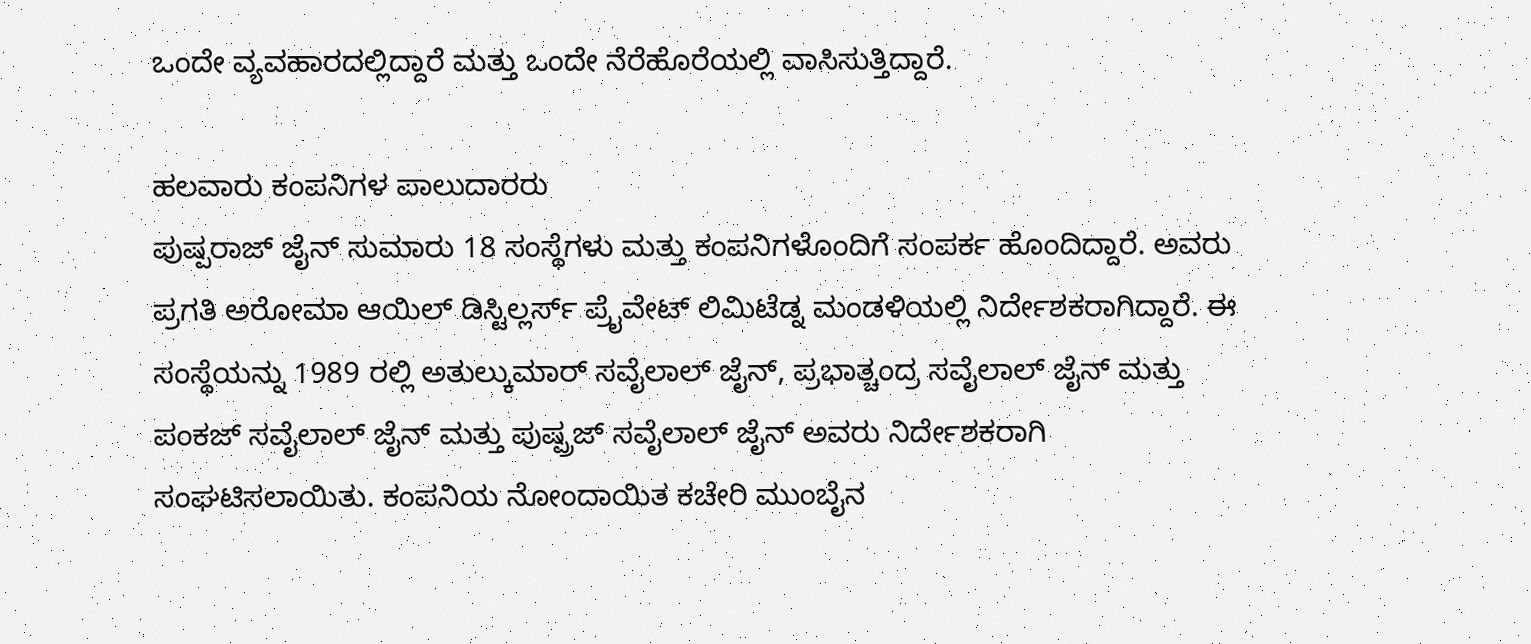ಒಂದೇ ವ್ಯವಹಾರದಲ್ಲಿದ್ದಾರೆ ಮತ್ತು ಒಂದೇ ನೆರೆಹೊರೆಯಲ್ಲಿ ವಾಸಿಸುತ್ತಿದ್ದಾರೆ.

ಹಲವಾರು ಕಂಪನಿಗಳ ಪಾಲುದಾರರು
ಪುಷ್ಪರಾಜ್ ಜೈನ್ ಸುಮಾರು 18 ಸಂಸ್ಥೆಗಳು ಮತ್ತು ಕಂಪನಿಗಳೊಂದಿಗೆ ಸಂಪರ್ಕ ಹೊಂದಿದ್ದಾರೆ. ಅವರು ಪ್ರಗತಿ ಅರೋಮಾ ಆಯಿಲ್ ಡಿಸ್ಟಿಲ್ಲರ್ಸ್ ಪ್ರೈವೇಟ್ ಲಿಮಿಟೆಡ್ನ ಮಂಡಳಿಯಲ್ಲಿ ನಿರ್ದೇಶಕರಾಗಿದ್ದಾರೆ. ಈ ಸಂಸ್ಥೆಯನ್ನು 1989 ರಲ್ಲಿ ಅತುಲ್ಕುಮಾರ್ ಸವೈಲಾಲ್ ಜೈನ್, ಪ್ರಭಾತ್ಚಂದ್ರ ಸವೈಲಾಲ್ ಜೈನ್ ಮತ್ತು ಪಂಕಜ್ ಸವೈಲಾಲ್ ಜೈನ್ ಮತ್ತು ಪುಷ್ಪ್ರಜ್ ಸವೈಲಾಲ್ ಜೈನ್ ಅವರು ನಿರ್ದೇಶಕರಾಗಿ ಸಂಘಟಿಸಲಾಯಿತು. ಕಂಪನಿಯ ನೋಂದಾಯಿತ ಕಚೇರಿ ಮುಂಬೈನ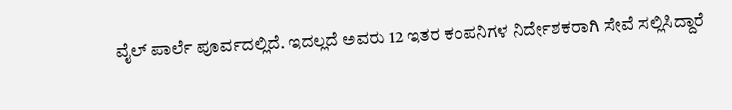ವೈಲ್ ಪಾರ್ಲೆ ಪೂರ್ವದಲ್ಲಿದೆ. ಇದಲ್ಲದೆ ಅವರು 12 ಇತರ ಕಂಪನಿಗಳ ನಿರ್ದೇಶಕರಾಗಿ ಸೇವೆ ಸಲ್ಲಿಸಿದ್ದಾರೆ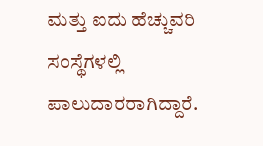ಮತ್ತು ಐದು ಹೆಚ್ಚುವರಿ ಸಂಸ್ಥೆಗಳಲ್ಲಿ ಪಾಲುದಾರರಾಗಿದ್ದಾರೆ.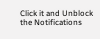Click it and Unblock the Notifications